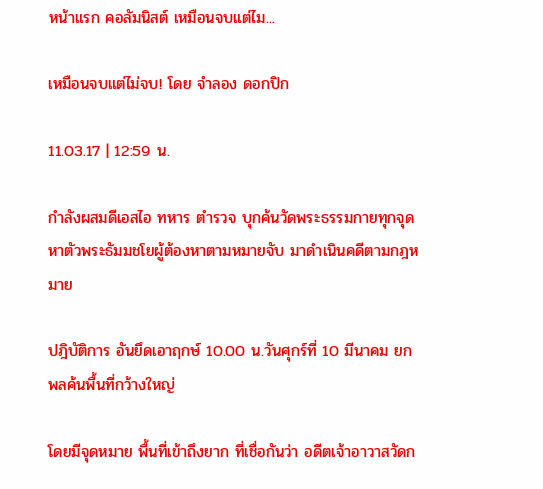หน้าแรก คอลัมนิสต์ เหมือนจบแต่ไม...

เหมือนจบแต่ไม่จบ! โดย จำลอง ดอกปิก

11.03.17 | 12:59 น.

กําลังผสมดีเอสไอ ทหาร ตำรวจ บุกค้นวัดพระธรรมกายทุกจุด หาตัวพระธัมมชโยผู้ต้องหาตามหมายจับ มาดำเนินคดีตามกฎหมาย

ปฎิบัติการ อันยึดเอาฤกษ์ 10.00 น.วันศุกร์ที่ 10 มีนาคม ยกพลค้นพื้นที่กว้างใหญ่

โดยมีจุดหมาย พื้นที่เข้าถึงยาก ที่เชื่อกันว่า อดีตเจ้าอาวาสวัดก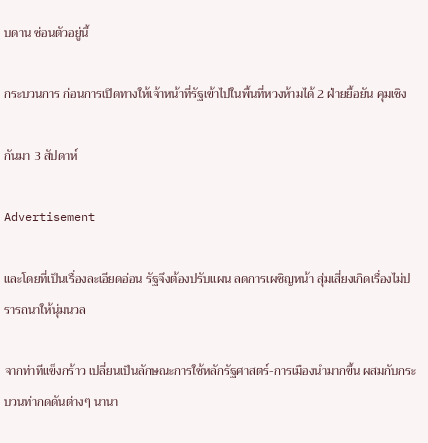บดาน ซ่อนตัวอยู่นี้

กระบวนการ ก่อนการเปิดทางให้เจ้าหน้าที่รัฐเข้าไปในพื้นที่หวงห้ามได้ 2 ฝ่ายยื้อยัน คุมเชิง

กันมา 3 สัปดาห์

Advertisement

และโดยที่เป็นเรื่องละเอียดอ่อน รัฐจึงต้องปรับแผน ลดการเผชิญหน้า สุ่มเสี่ยงเกิดเรื่องไม่ปรารถนาให้นุ่มนวล

จากท่าทีแข็งกร้าว เปลี่ยนเป็นลักษณะการใช้หลักรัฐศาสตร์-การเมืองนำมากขึ้น ผสมกับกระบวนท่ากดดันต่างๆ นานา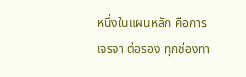หนึ่งในแผนหลัก คือการเจรจา ต่อรอง ทุกช่องทา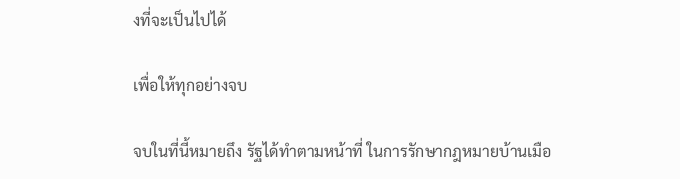งที่จะเป็นไปได้

เพื่อให้ทุกอย่างจบ

จบในที่นี้หมายถึง รัฐได้ทำตามหน้าที่ ในการรักษากฎหมายบ้านเมือ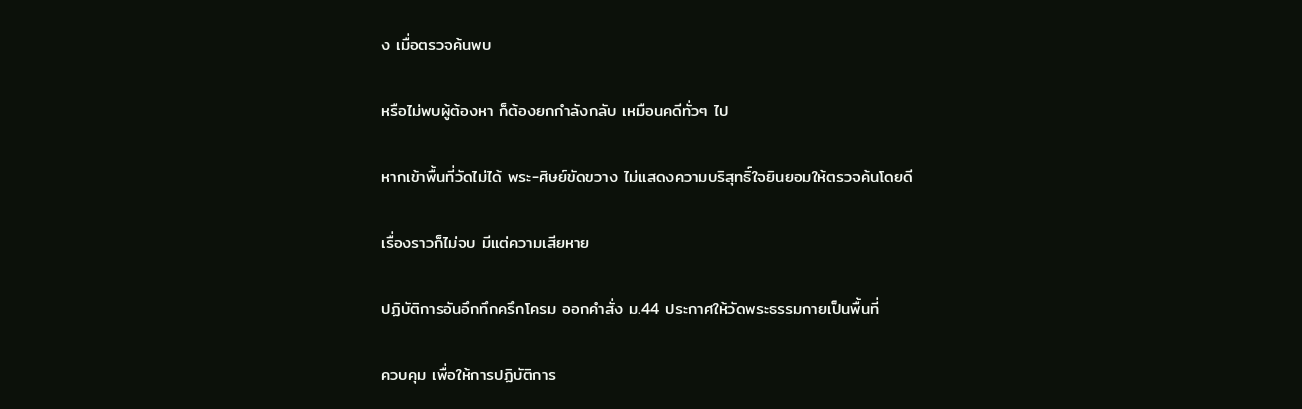ง เมื่อตรวจค้นพบ

หรือไม่พบผู้ต้องหา ก็ต้องยกกำลังกลับ เหมือนคดีทั่วๆ ไป

หากเข้าพื้นที่วัดไม่ได้ พระ-ศิษย์ขัดขวาง ไม่แสดงความบริสุทธิ์ใจยินยอมให้ตรวจค้นโดยดี

เรื่องราวก็ไม่จบ มีแต่ความเสียหาย

ปฏิบัติการอันอึกทึกครึกโครม ออกคำสั่ง ม.44 ประกาศให้วัดพระธรรมกายเป็นพื้นที่

ควบคุม เพื่อให้การปฏิบัติการ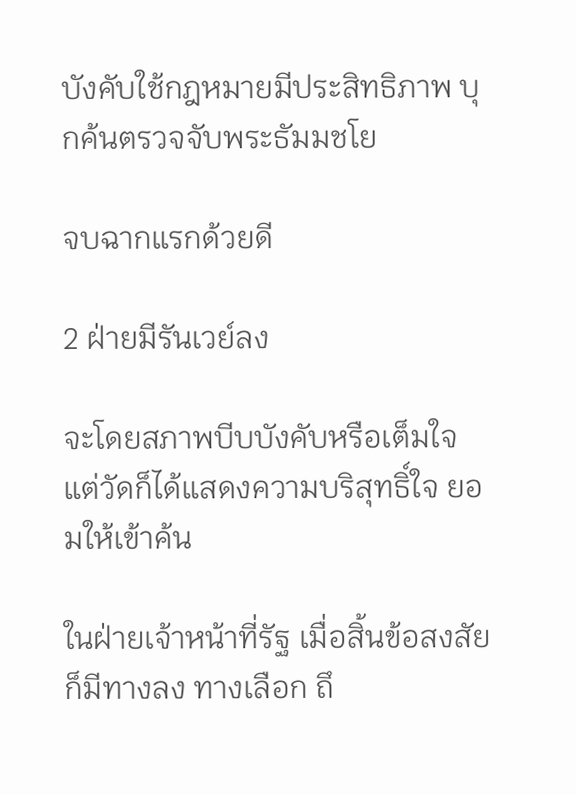บังคับใช้กฎหมายมีประสิทธิภาพ บุกค้นตรวจจับพระธัมมชโย

จบฉากแรกด้วยดี

2 ฝ่ายมีรันเวย์ลง

จะโดยสภาพบีบบังคับหรือเต็มใจ แต่วัดก็ได้แสดงความบริสุทธิ์ใจ ยอมให้เข้าค้น

ในฝ่ายเจ้าหน้าที่รัฐ เมื่อสิ้นข้อสงสัย ก็มีทางลง ทางเลือก ถึ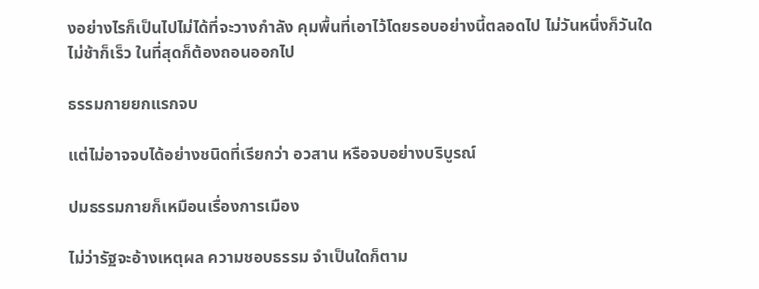งอย่างไรก็เป็นไปไม่ได้ที่จะวางกำลัง คุมพื้นที่เอาไว้โดยรอบอย่างนี้ตลอดไป ไม่วันหนึ่งก็วันใด ไม่ช้าก็เร็ว ในที่สุดก็ต้องถอนออกไป

ธรรมกายยกแรกจบ

แต่ไม่อาจจบได้อย่างชนิดที่เรียกว่า อวสาน หรือจบอย่างบริบูรณ์

ปมธรรมกายก็เหมือนเรื่องการเมือง

ไม่ว่ารัฐจะอ้างเหตุผล ความชอบธรรม จำเป็นใดก็ตาม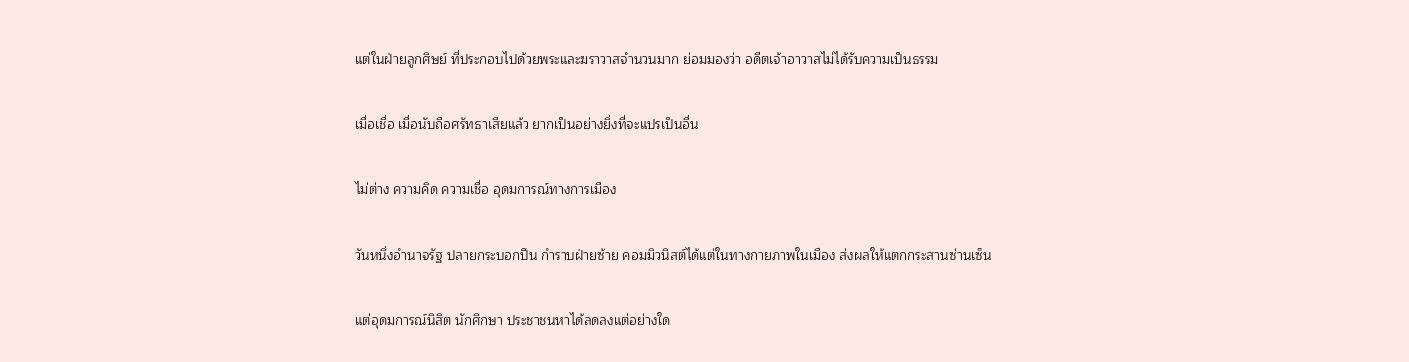แต่ในฝ่ายลูกศิษย์ ที่ประกอบไปด้วยพระและฆราวาสจำนวนมาก ย่อมมองว่า อดีตเจ้าอาวาสไม่ได้รับความเป็นธรรม

เมื่อเชื่อ เมื่อนับถือศรัทธาเสียแล้ว ยากเป็นอย่างยิ่งที่จะแปรเป็นอื่น

ไม่ต่าง ความคิด ความเชื่อ อุดมการณ์ทางการเมือง

วันหนึ่งอำนาจรัฐ ปลายกระบอกปืน กำราบฝ่ายซ้าย คอมมิวนิสต์ได้แต่ในทางกายภาพในเมือง ส่งผลให้แตกกระสานซ่านเซ็น

แต่อุดมการณ์นิสิต นักศึกษา ประชาชนหาได้ลดลงแต่อย่างใด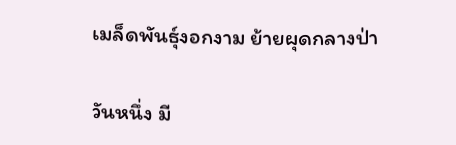เมล็ดพันธุ์งอกงาม ย้ายผุดกลางป่า

วันหนึ่ง มี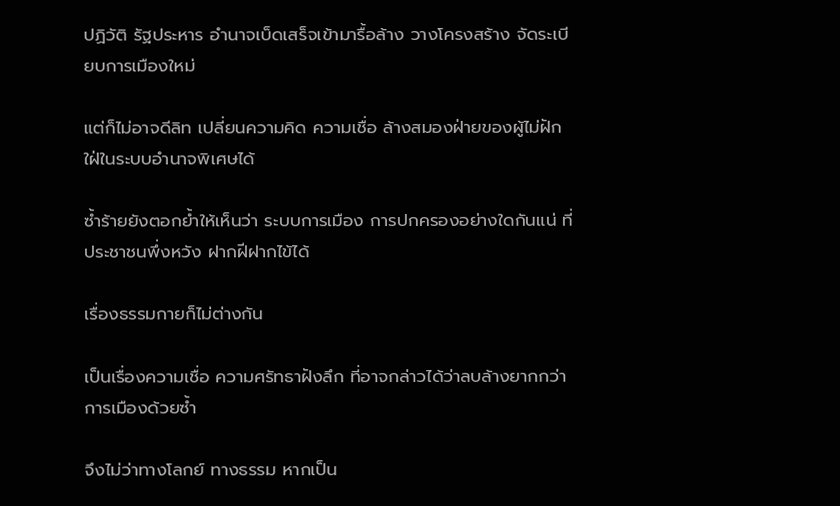ปฏิวัติ รัฐประหาร อำนาจเบ็ดเสร็จเข้ามารื้อล้าง วางโครงสร้าง จัดระเบียบการเมืองใหม่

แต่ก็ไม่อาจดีลิท เปลี่ยนความคิด ความเชื่อ ล้างสมองฝ่ายของผู้ไม่ฝักใฝ่ในระบบอำนาจพิเศษได้

ซ้ำร้ายยังตอกย้ำให้เห็นว่า ระบบการเมือง การปกครองอย่างใดกันแน่ ที่ประชาชนพึ่งหวัง ฝากฝีฝากไข้ได้

เรื่องธรรมกายก็ไม่ต่างกัน

เป็นเรื่องความเชื่อ ความศรัทธาฝังลึก ที่อาจกล่าวได้ว่าลบล้างยากกว่าการเมืองด้วยซ้ำ

จึงไม่ว่าทางโลกย์ ทางธรรม หากเป็น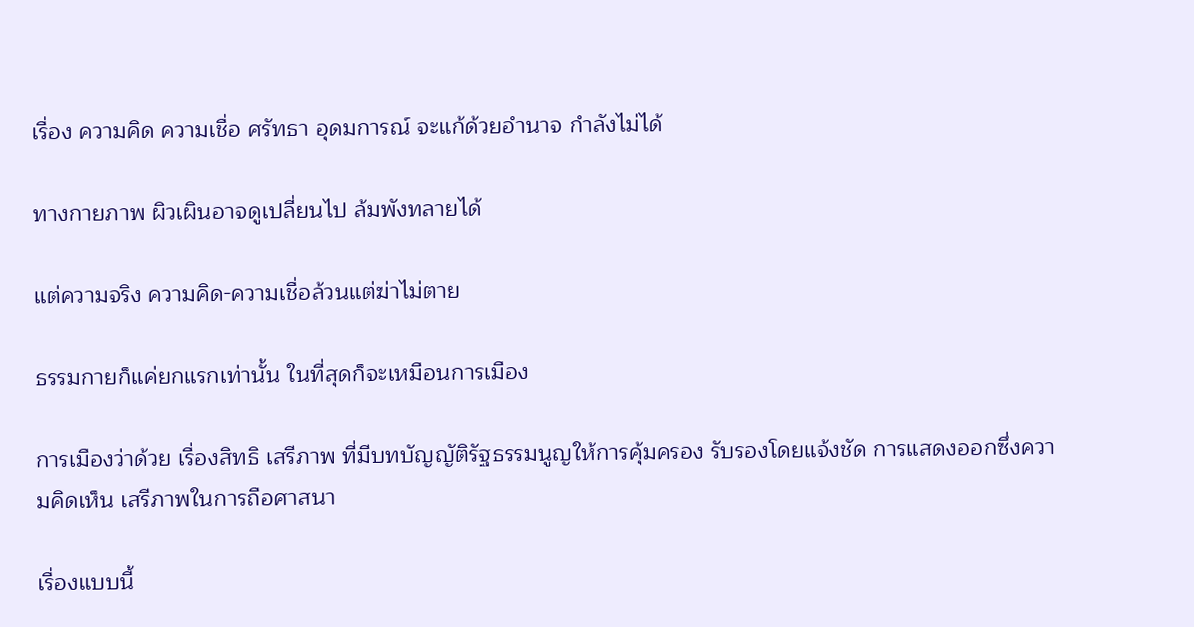เรื่อง ความคิด ความเชื่อ ศรัทธา อุดมการณ์ จะแก้ด้วยอำนาจ กำลังไม่ได้

ทางกายภาพ ผิวเผินอาจดูเปลี่ยนไป ล้มพังทลายได้

แต่ความจริง ความคิด-ความเชื่อล้วนแต่ฆ่าไม่ตาย

ธรรมกายก็แค่ยกแรกเท่านั้น ในที่สุดก็จะเหมือนการเมือง

การเมืองว่าด้วย เรื่องสิทธิ เสรีภาพ ที่มีบทบัญญัติรัฐธรรมนูญให้การคุ้มครอง รับรองโดยแจ้งชัด การแสดงออกซึ่งความคิดเห็น เสรีภาพในการถือศาสนา

เรื่องแบบนี้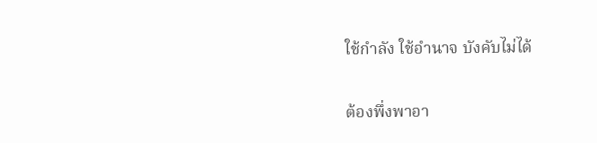ใช้กำลัง ใช้อำนาจ บังคับไม่ได้

ต้องพึ่งพาอา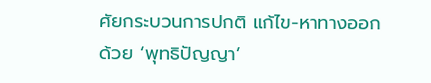ศัยกระบวนการปกติ แก้ไข-หาทางออกด้วย ‘พุทธิปัญญา’